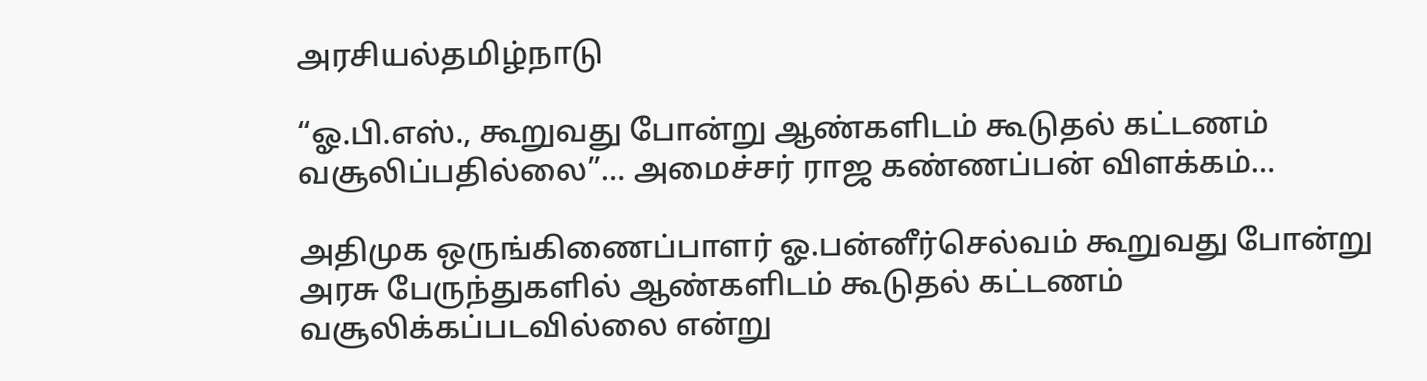அரசியல்தமிழ்நாடு

“ஓ.பி.எஸ்., கூறுவது போன்று ஆண்களிடம் கூடுதல் கட்டணம் வசூலிப்பதில்லை”… அமைச்சர் ராஜ கண்ணப்பன் விளக்கம்…

அதிமுக ஒருங்கிணைப்பாளர் ஓ.பன்னீர்செல்வம் கூறுவது போன்று அரசு பேருந்துகளில் ஆண்களிடம் கூடுதல் கட்டணம் வசூலிக்கப்படவில்லை என்று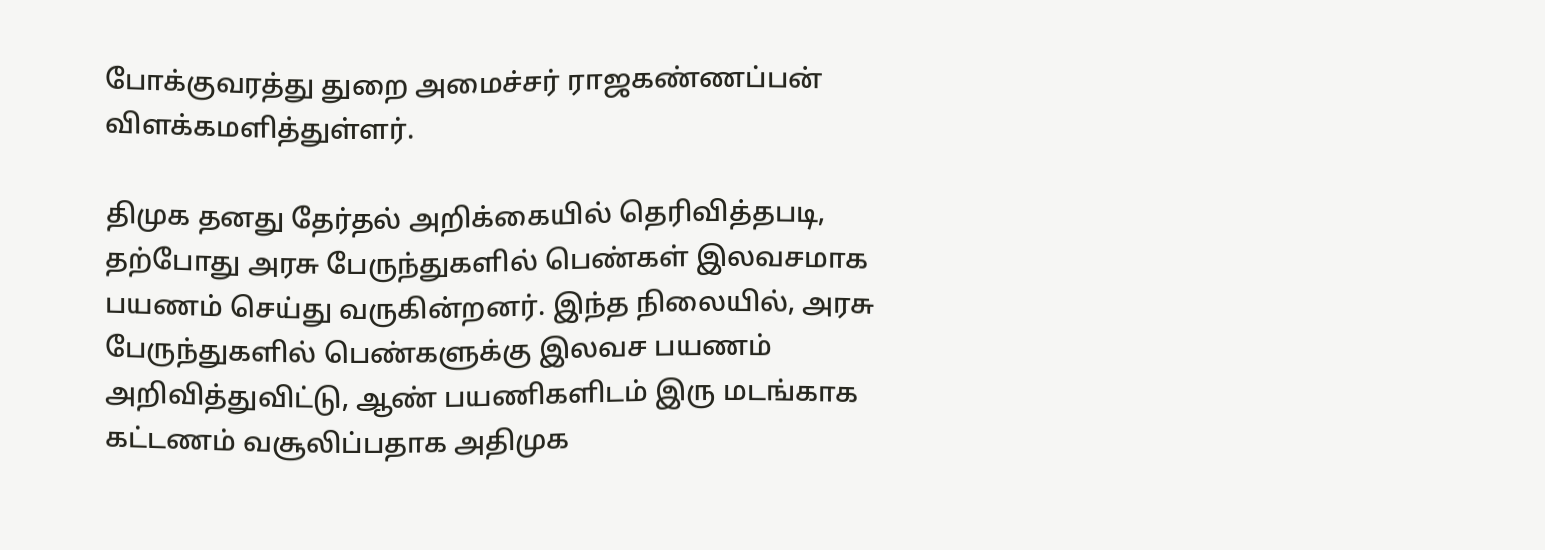போக்குவரத்து துறை அமைச்சர் ராஜகண்ணப்பன் விளக்கமளித்துள்ளர்.

திமுக தனது தேர்தல் அறிக்கையில் தெரிவித்தபடி, தற்போது அரசு பேருந்துகளில் பெண்கள் இலவசமாக பயணம் செய்து வருகின்றனர். இந்த நிலையில், அரசு பேருந்துகளில் பெண்களுக்கு இலவச பயணம் அறிவித்துவிட்டு, ஆண் பயணிகளிடம் இரு மடங்காக கட்டணம் வசூலிப்பதாக அதிமுக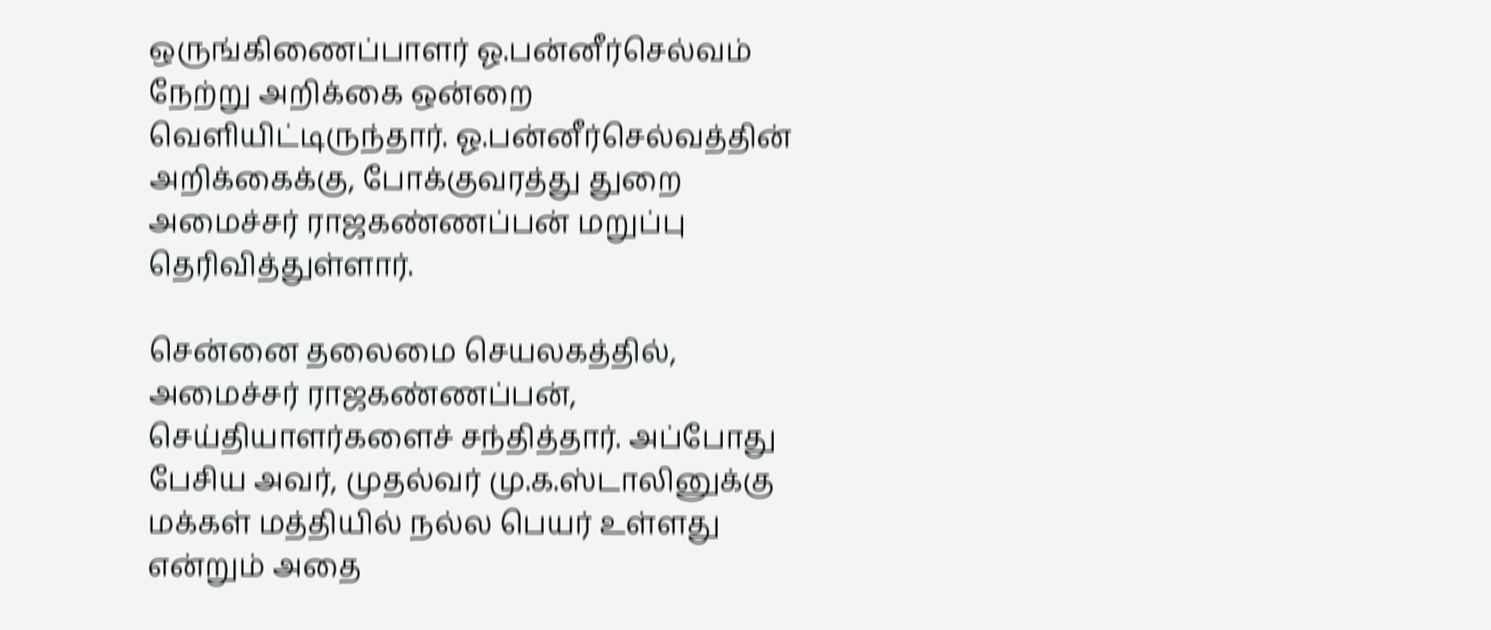ஒருங்கிணைப்பாளர் ஓ.பன்னீர்செல்வம் நேற்று அறிக்கை ஒன்றை வெளியிட்டிருந்தார். ஓ.பன்னீர்செல்வத்தின் அறிக்கைக்கு, போக்குவரத்து துறை அமைச்சர் ராஜகண்ணப்பன் மறுப்பு தெரிவித்துள்ளார்.

சென்னை தலைமை செயலகத்தில், அமைச்சர் ராஜகண்ணப்பன், செய்தியாளர்களைச் சந்தித்தார். அப்போது பேசிய அவர், முதல்வர் மு.க.ஸ்டாலினுக்கு மக்கள் மத்தியில் நல்ல பெயர் உள்ளது என்றும் அதை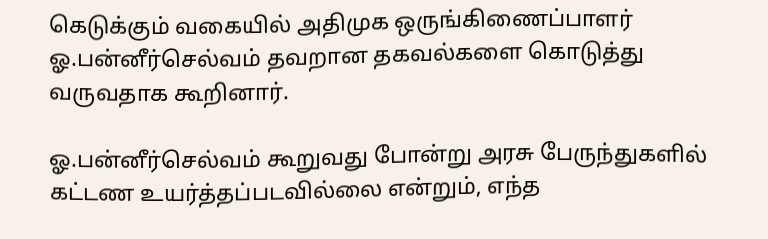கெடுக்கும் வகையில் அதிமுக ஒருங்கிணைப்பாளர் ஓ.பன்னீர்செல்வம் தவறான தகவல்களை கொடுத்து வருவதாக கூறினார்.

ஓ.பன்னீர்செல்வம் கூறுவது போன்று அரசு பேருந்துகளில் கட்டண உயர்த்தப்படவில்லை என்றும், எந்த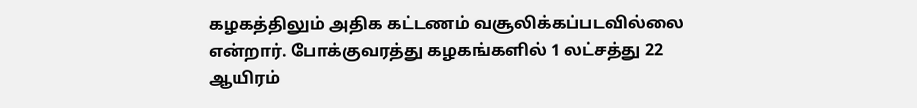கழகத்திலும் அதிக கட்டணம் வசூலிக்கப்படவில்லை என்றார். போக்குவரத்து கழகங்களில் 1 லட்சத்து 22 ஆயிரம்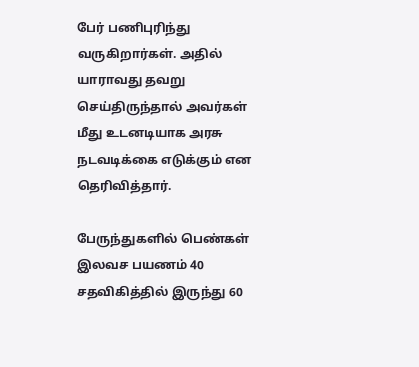பேர் பணிபுரிந்து வருகிறார்கள். அதில் யாராவது தவறு செய்திருந்தால் அவர்கள் மீது உடனடியாக அரசு நடவடிக்கை எடுக்கும் என தெரிவித்தார்.

பேருந்துகளில் பெண்கள் இலவச பயணம் 40 சதவிகித்தில் இருந்து 60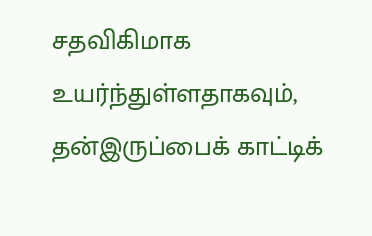சதவிகிமாக உயர்ந்துள்ளதாகவும், தன்இருப்பைக் காட்டிக்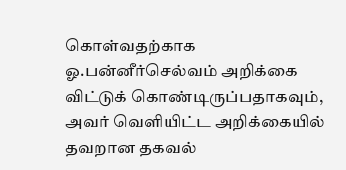கொள்வதற்காக ஓ.பன்னீர்செல்வம் அறிக்கை விட்டுக் கொண்டிருப்பதாகவும், அவர் வெளியிட்ட அறிக்கையில் தவறான தகவல்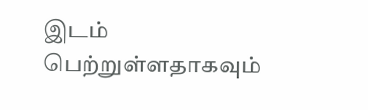இடம் பெற்றுள்ளதாகவும்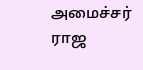அமைச்சர் ராஜ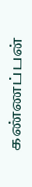கண்ணப்பன்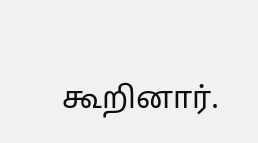கூறினார்.